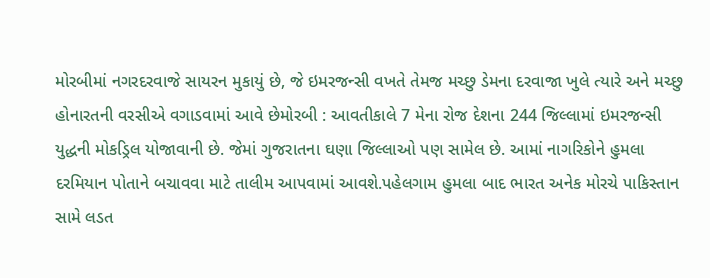મોરબીમાં નગરદરવાજે સાયરન મુકાયું છે, જે ઇમરજન્સી વખતે તેમજ મચ્છુ ડેમના દરવાજા ખુલે ત્યારે અને મચ્છુ હોનારતની વરસીએ વગાડવામાં આવે છેમોરબી : આવતીકાલે 7 મેના રોજ દેશના 244 જિલ્લામાં ઇમરજન્સી યુદ્ધની મોકડ્રિલ યોજાવાની છે. જેમાં ગુજરાતના ઘણા જિલ્લાઓ પણ સામેલ છે. આમાં નાગરિકોને હુમલા દરમિયાન પોતાને બચાવવા માટે તાલીમ આપવામાં આવશે.પહેલગામ હુમલા બાદ ભારત અનેક મોરચે પાકિસ્તાન સામે લડત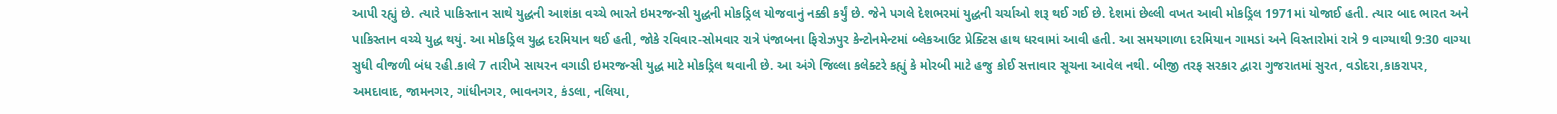આપી રહ્યું છે. ત્યારે પાકિસ્તાન સાથે યુદ્ધની આશંકા વચ્ચે ભારતે ઇમરજન્સી યુદ્ધની મોકડ્રિલ યોજવાનું નક્કી કર્યું છે. જેને પગલે દેશભરમાં યુદ્ધની ચર્ચાઓ શરૂ થઈ ગઈ છે. દેશમાં છેલ્લી વખત આવી મોકડ્રિલ 1971માં યોજાઈ હતી. ત્યાર બાદ ભારત અને પાકિસ્તાન વચ્ચે યુદ્ધ થયું. આ મોકડ્રિલ યુદ્ધ દરમિયાન થઈ હતી, જોકે રવિવાર-સોમવાર રાત્રે પંજાબના ફિરોઝપુર કેન્ટોનમેન્ટમાં બ્લેકઆઉટ પ્રેક્ટિસ હાથ ધરવામાં આવી હતી. આ સમયગાળા દરમિયાન ગામડાં અને વિસ્તારોમાં રાત્રે 9 વાગ્યાથી 9:30 વાગ્યા સુધી વીજળી બંધ રહી.કાલે 7 તારીખે સાયરન વગાડી ઇમરજન્સી યુદ્ધ માટે મોકડ્રિલ થવાની છે. આ અંગે જિલ્લા કલેક્ટરે કહ્યું કે મોરબી માટે હજુ કોઈ સત્તાવાર સૂચના આવેલ નથી. બીજી તરફ સરકાર દ્વારા ગુજરાતમાં સુરત, વડોદરા,કાકરાપર, અમદાવાદ, જામનગર, ગાંધીનગર, ભાવનગર, કંડલા, નલિયા,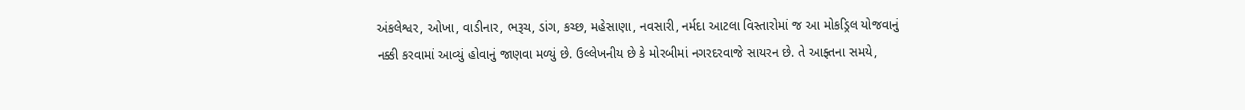અંકલેશ્વર, ઓખા, વાડીનાર, ભરૂચ, ડાંગ, કચ્છ, મહેસાણા, નવસારી, નર્મદા આટલા વિસ્તારોમાં જ આ મોકડ્રિલ યોજવાનું નક્કી કરવામાં આવ્યું હોવાનું જાણવા મળ્યું છે. ઉલ્લેખનીય છે કે મોરબીમાં નગરદરવાજે સાયરન છે. તે આફ્તના સમયે,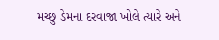મચ્છુ ડેમના દરવાજા ખોલે ત્યારે અને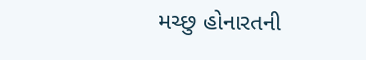મચ્છુ હોનારતની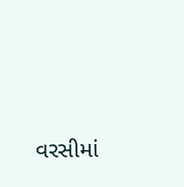વરસીમાં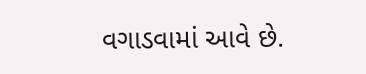વગાડવામાં આવે છે.